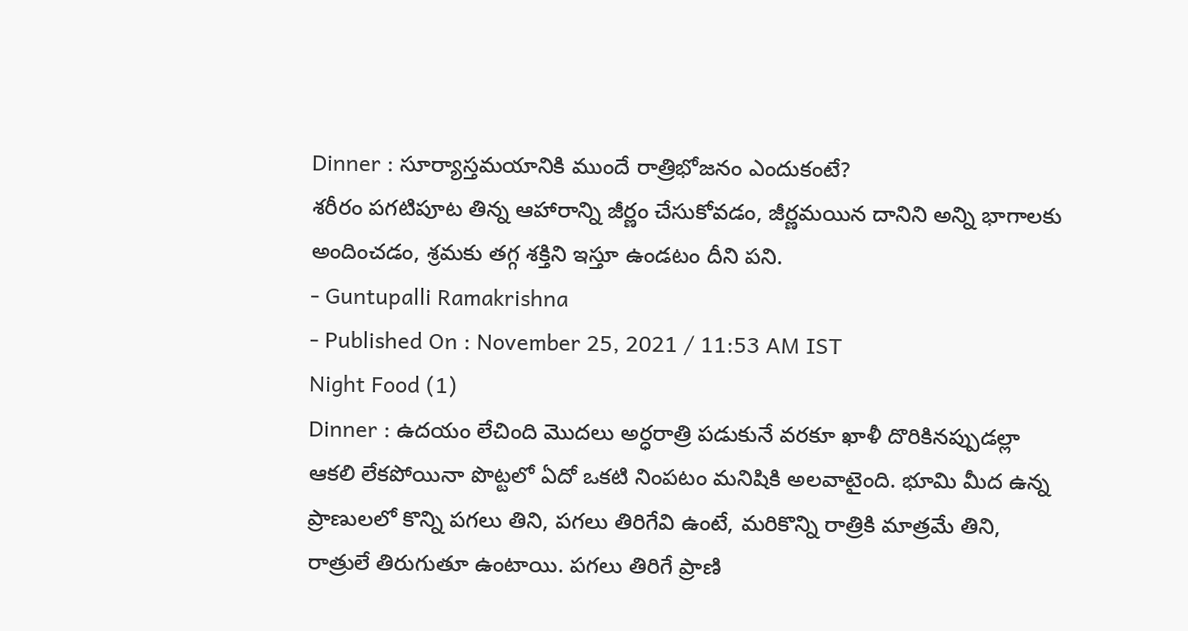Dinner : సూర్యాస్తమయానికి ముందే రాత్రిభోజనం ఎందుకంటే?
శరీరం పగటిపూట తిన్న ఆహారాన్ని జీర్ణం చేసుకోవడం, జీర్ణమయిన దానిని అన్ని భాగాలకు అందించడం, శ్రమకు తగ్గ శక్తిని ఇస్తూ ఉండటం దీని పని.
- Guntupalli Ramakrishna
- Published On : November 25, 2021 / 11:53 AM IST
Night Food (1)
Dinner : ఉదయం లేచింది మొదలు అర్ధరాత్రి పడుకునే వరకూ ఖాళీ దొరికినప్పుడల్లా ఆకలి లేకపోయినా పొట్టలో ఏదో ఒకటి నింపటం మనిషికి అలవాటైంది. భూమి మీద ఉన్న ప్రాణులలో కొన్ని పగలు తిని, పగలు తిరిగేవి ఉంటే, మరికొన్ని రాత్రికి మాత్రమే తిని, రాత్రులే తిరుగుతూ ఉంటాయి. పగలు తిరిగే ప్రాణి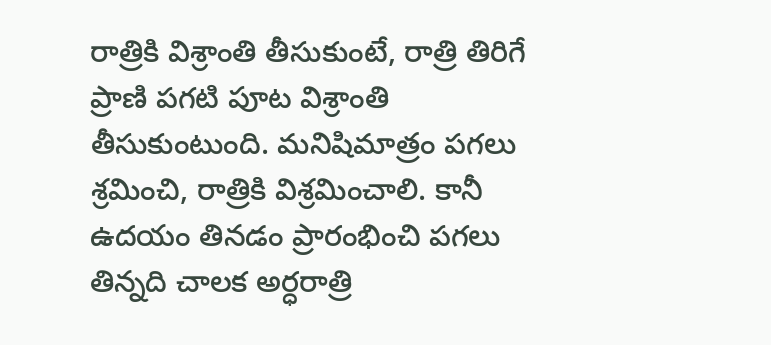రాత్రికి విశ్రాంతి తీసుకుంటే, రాత్రి తిరిగే ప్రాణి పగటి పూట విశ్రాంతి తీసుకుంటుంది. మనిషిమాత్రం పగలు శ్రమించి, రాత్రికి విశ్రమించాలి. కానీ ఉదయం తినడం ప్రారంభించి పగలు తిన్నది చాలక అర్ధరాత్రి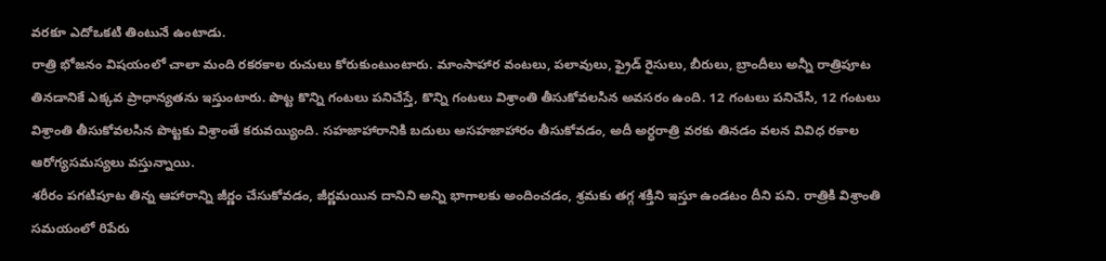వరకూ ఎదోఒకటి తింటునే ఉంటాడు.
రాత్రి భోజనం విషయంలో చాలా మంది రకరకాల రుచులు కోరుకుంటుంటారు. మాంసాహార వంటలు, పలావులు, ఫ్రైడ్ రైసులు, బీరులు, బ్రాందీలు అన్నీ రాత్రిపూట తినడానికే ఎక్కవ ప్రాధాన్యతను ఇస్తుంటారు. పొట్ట కొన్ని గంటలు పనిచేస్తే, కొన్ని గంటలు విశ్రాంతి తీసుకోవలసిన అవసరం ఉంది. 12 గంటలు పనిచేసి, 12 గంటలు విశ్రాంతి తీసుకోవలసిన పొట్టకు విశ్రాంతే కరువయ్యింది. సహజాహారానికి బదులు అసహజాహారం తీసుకోవడం, అదీ అర్ధరాత్రి వరకు తినడం వలన వివిధ రకాల ఆరోగ్యసమస్యలు వస్తున్నాయి.
శరీరం పగటిపూట తిన్న ఆహారాన్ని జీర్ణం చేసుకోవడం, జీర్ణమయిన దానిని అన్ని భాగాలకు అందించడం, శ్రమకు తగ్గ శక్తిని ఇస్తూ ఉండటం దీని పని. రాత్రికి విశ్రాంతి సమయంలో రిపేరు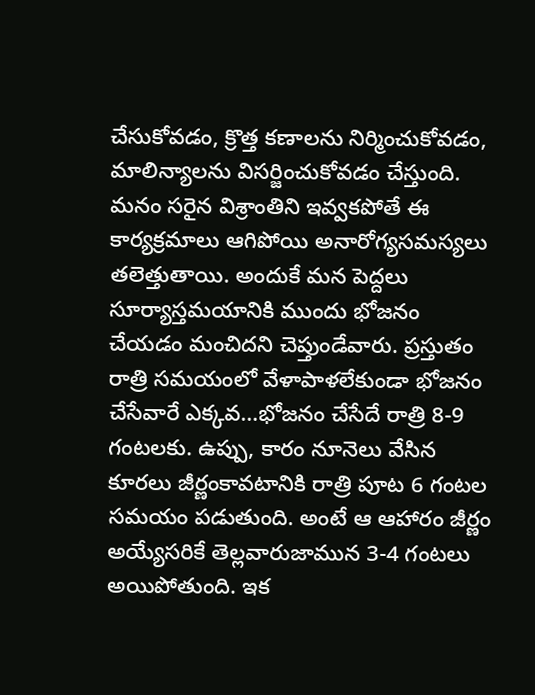చేసుకోవడం, క్రొత్త కణాలను నిర్మించుకోవడం, మాలిన్యాలను విసర్జించుకోవడం చేస్తుంది. మనం సరైన విశ్రాంతిని ఇవ్వకపోతే ఈ కార్యక్రమాలు ఆగిపోయి అనారోగ్యసమస్యలు తలెత్తుతాయి. అందుకే మన పెద్దలు సూర్యాస్తమయానికి ముందు భోజనం చేయడం మంచిదని చెప్తుండేవారు. ప్రస్తుతం రాత్రి సమయంలో వేళాపాళలేకుండా భోజనం చేసేవారే ఎక్కవ…భోజనం చేసేదే రాత్రి 8-9 గంటలకు. ఉప్పు, కారం నూనెలు వేసిన కూరలు జీర్ణంకావటానికి రాత్రి పూట 6 గంటల సమయం పడుతుంది. అంటే ఆ ఆహారం జీర్ణం అయ్యేసరికే తెల్లవారుజామున 3-4 గంటలు అయిపోతుంది. ఇక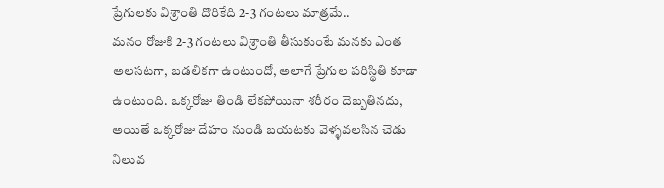ప్రేగులకు విశ్రాంతి దొరికేది 2-3 గంటలు మాత్రమే..
మనం రోజుకి 2-3 గంటలు విశ్రాంతి తీసుకుంటే మనకు ఎంత అలసటగా, బడలికగా ఉంటుందో, అలాగే ప్రేగుల పరిస్థితి కూడా ఉంటుంది. ఒక్కరోజు తిండి లేకపోయినా శరీరం దెబ్బతినదు, అయితే ఒక్కరోజు దేహం నుండి బయటకు వెళ్ళవలసిన చెడు నిలువ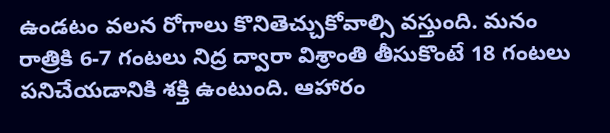ఉండటం వలన రోగాలు కొనితెచ్చుకోవాల్సి వస్తుంది. మనం రాత్రికి 6-7 గంటలు నిద్ర ద్వారా విశ్రాంతి తీసుకొంటే 18 గంటలు పనిచేయడానికి శక్తి ఉంటుంది. ఆహారం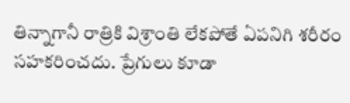తిన్నాగానీ రాత్రికి విశ్రాంతి లేకపోతే ఏపనిగి శరీరం సహకరించదు. ప్రేగులు కూడా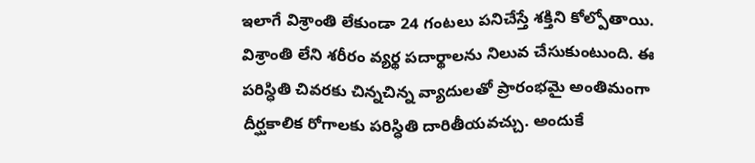ఇలాగే విశ్రాంతి లేకుండా 24 గంటలు పనిచేస్తే శక్తిని కోల్పోతాయి. విశ్రాంతి లేని శరీరం వ్యర్థ పదార్థాలను నిలువ చేసుకుంటుంది. ఈ పరిస్ధితి చివరకు చిన్నచిన్న వ్యాదులతో ప్రారంభమై అంతిమంగా దీర్ఘకాలిక రోగాలకు పరిస్ధితి దారితీయవచ్చు. అందుకే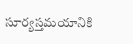సూర్యస్తమయానికి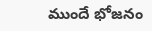ముందే భోజనం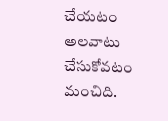చేయటం అలవాటు చేసుకోవటం మంచిది.